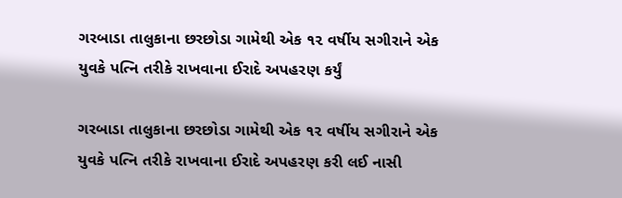ગરબાડા તાલુકાના છરછોડા ગામેથી એક ૧૨ વર્ષીય સગીરાને એક યુવકે પત્નિ તરીકે રાખવાના ઈરાદે અપહરણ કર્યું

ગરબાડા તાલુકાના છરછોડા ગામેથી એક ૧૨ વર્ષીય સગીરાને એક યુવકે પત્નિ તરીકે રાખવાના ઈરાદે અપહરણ કરી લઈ નાસી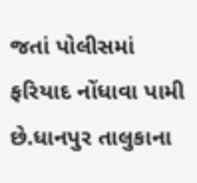જતાં પોલીસમાં ફરિયાદ નોંધાવા પામી છે.ધાનપુર તાલુકાના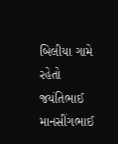બિલીયા ગામે રહેતો જયંતિભાઈ માનસીંગભાઈ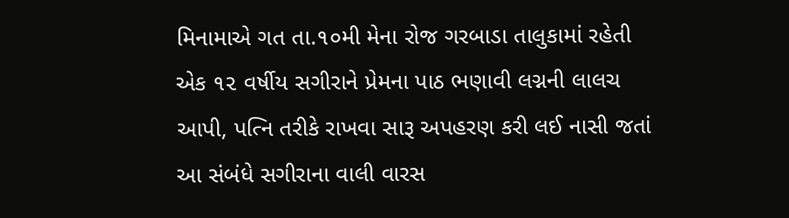મિનામાએ ગત તા.૧૦મી મેના રોજ ગરબાડા તાલુકામાં રહેતી એક ૧૨ વર્ષીય સગીરાને પ્રેમના પાઠ ભણાવી લગ્નની લાલચ આપી, પત્નિ તરીકે રાખવા સારૂ અપહરણ કરી લઈ નાસી જતાં આ સંબંધે સગીરાના વાલી વારસ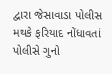દ્વારા જેસાવાડા પોલીસ મથકે ફરિયાદ નોંધાવતાં પોલીસે ગુનો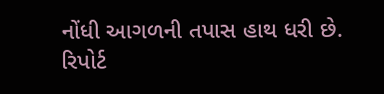નોંધી આગળની તપાસ હાથ ધરી છે.
રિપોર્ટ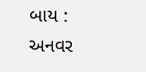બાય : અનવર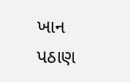ખાન પઠાણ